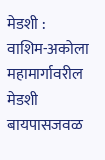मेडशी : वाशिम-अकोला महामार्गावरील मेडशी बायपासजवळ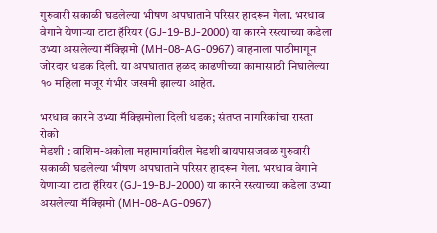गुरुवारी सकाळी घडलेल्या भीषण अपघाताने परिसर हादरून गेला. भरधाव वेगाने येणाऱ्या टाटा हॅरियर (GJ-19-BJ-2000) या कारने रस्त्याच्या कडेला उभ्या असलेल्या मॅक्झिमो (MH-08-AG-0967) वाहनाला पाठीमागून जोरदार धडक दिली. या अपघातात हळद काढणीच्या कामासाठी निघालेल्या १० महिला मजूर गंभीर जखमी झाल्या आहेत.

भरधाव कारने उभ्या मॅक्झिमोला दिली धडक; संतप्त नागरिकांचा रास्ता रोको
मेडशी : वाशिम-अकोला महामार्गावरील मेडशी बायपासजवळ गुरुवारी सकाळी घडलेल्या भीषण अपघाताने परिसर हादरून गेला. भरधाव वेगाने येणाऱ्या टाटा हॅरियर (GJ-19-BJ-2000) या कारने रस्त्याच्या कडेला उभ्या असलेल्या मॅक्झिमो (MH-08-AG-0967)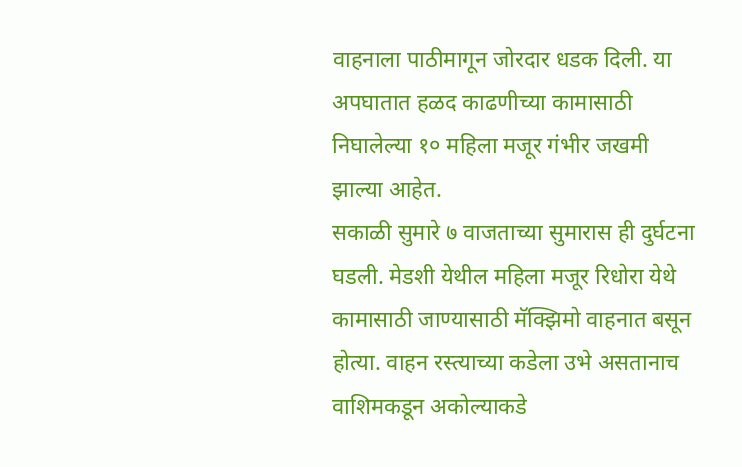वाहनाला पाठीमागून जोरदार धडक दिली. या अपघातात हळद काढणीच्या कामासाठी निघालेल्या १० महिला मजूर गंभीर जखमी झाल्या आहेत.
सकाळी सुमारे ७ वाजताच्या सुमारास ही दुर्घटना घडली. मेडशी येथील महिला मजूर रिधोरा येथे कामासाठी जाण्यासाठी मॅक्झिमो वाहनात बसून होत्या. वाहन रस्त्याच्या कडेला उभे असतानाच वाशिमकडून अकोल्याकडे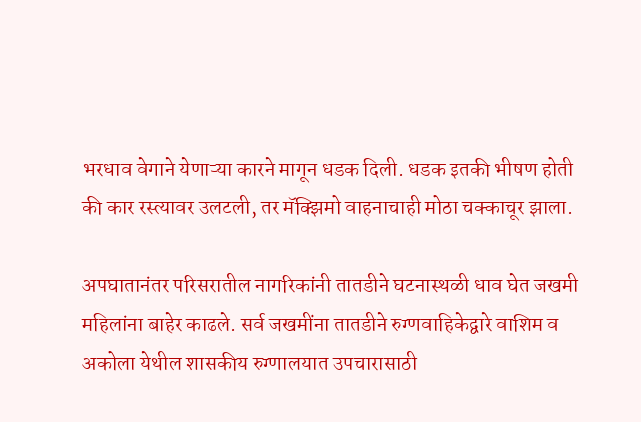भरधाव वेगाने येणाऱ्या कारने मागून धडक दिली. धडक इतकी भीषण होती की कार रस्त्यावर उलटली, तर मॅक्झिमो वाहनाचाही मोठा चक्काचूर झाला.

अपघातानंतर परिसरातील नागरिकांनी तातडीने घटनास्थळी धाव घेत जखमी महिलांना बाहेर काढले. सर्व जखमींना तातडीने रुग्णवाहिकेद्वारे वाशिम व अकोला येथील शासकीय रुग्णालयात उपचारासाठी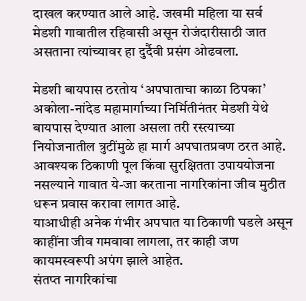दाखल करण्यात आले आहे. जखमी महिला या सर्व मेडशी गावातील रहिवासी असून रोजंदारीसाठी जात असताना त्यांच्यावर हा दुर्दैवी प्रसंग ओढवला.

मेडशी बायपास ठरतोय ‘अपघाताचा काळा ठिपका’
अकोला-नांदेड महामार्गाच्या निर्मितीनंतर मेडशी येथे बायपास देण्यात आला असला तरी रस्त्याच्या नियोजनातील त्रुटींमुळे हा मार्ग अपघातप्रवण ठरत आहे. आवश्यक ठिकाणी पूल किंवा सुरक्षितता उपाययोजना नसल्याने गावात ये-जा करताना नागरिकांना जीव मुठीत धरून प्रवास करावा लागत आहे.
याआधीही अनेक गंभीर अपघात या ठिकाणी घडले असून काहींना जीव गमवावा लागला, तर काही जण कायमस्वरूपी अपंग झाले आहेत.
संतप्त नागरिकांचा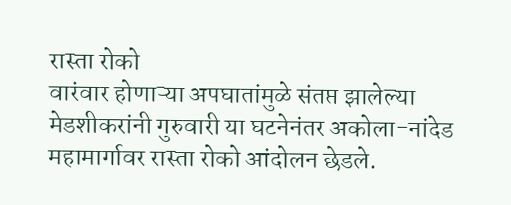रास्ता रोको
वारंवार होणाऱ्या अपघातांमुळे संतप्त झालेल्या मेडशीकरांनी गुरुवारी या घटनेनंतर अकोला-नांदेड महामार्गावर रास्ता रोको आंदोलन छेडले.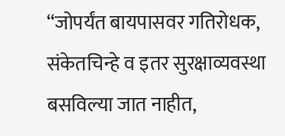“जोपर्यंत बायपासवर गतिरोधक, संकेतचिन्हे व इतर सुरक्षाव्यवस्था बसविल्या जात नाहीत,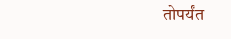तोपर्यंत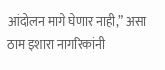आंदोलन मागे घेणार नाही,” असा ठाम इशारा नागरिकांनी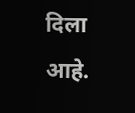दिला आहे.